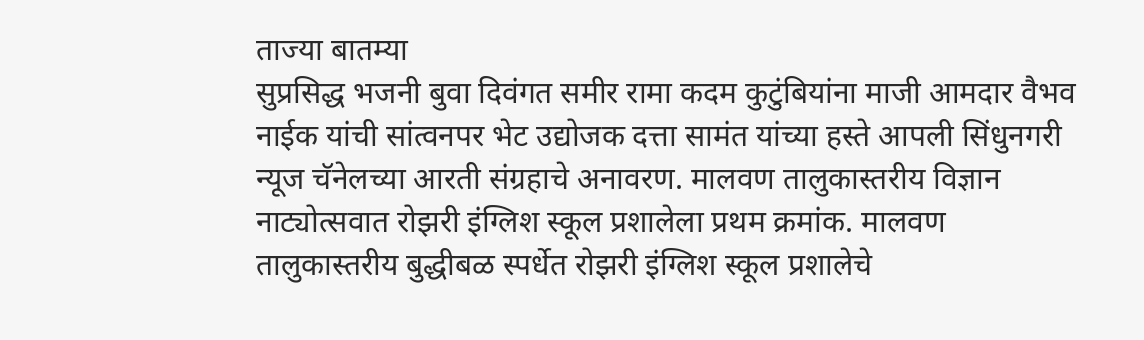ताज्या बातम्या
सुप्रसिद्ध भजनी बुवा दिवंगत समीर रामा कदम कुटुंबियांना माजी आमदार वैभव नाईक यांची सांत्वनपर भेट उद्योजक दत्ता सामंत यांच्या हस्ते आपली सिंधुनगरी न्यूज चॅनेलच्या आरती संग्रहाचे अनावरण. मालवण तालुकास्तरीय विज्ञान नाट्योत्सवात रोझरी इंग्लिश स्कूल प्रशालेला प्रथम क्रमांक. मालवण तालुकास्तरीय बुद्धीबळ स्पर्धेत रोझरी इंग्लिश स्कूल प्रशालेचे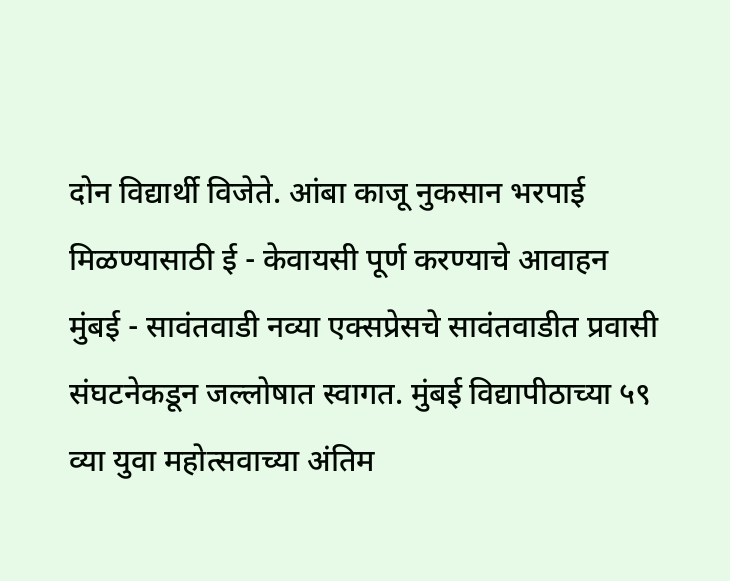दोन विद्यार्थी विजेते. आंबा काजू नुकसान भरपाई मिळण्यासाठी ई - केवायसी पूर्ण करण्याचे आवाहन मुंबई - सावंतवाडी नव्या एक्सप्रेसचे सावंतवाडीत प्रवासी संघटनेकडून जल्लोषात स्वागत. मुंबई विद्यापीठाच्या ५९ व्या युवा महोत्सवाच्या अंतिम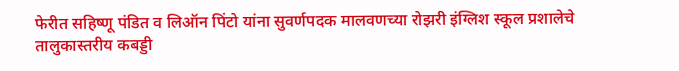फेरीत सहिष्णू पंडित व लिऑन पिंटो यांना सुवर्णपदक मालवणच्या रोझरी इंग्लिश स्कूल प्रशालेचे तालुकास्तरीय कबड्डी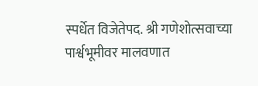स्पर्धेत विजेतेपद. श्री गणेशोत्सवाच्या पार्श्वभूमीवर मालवणात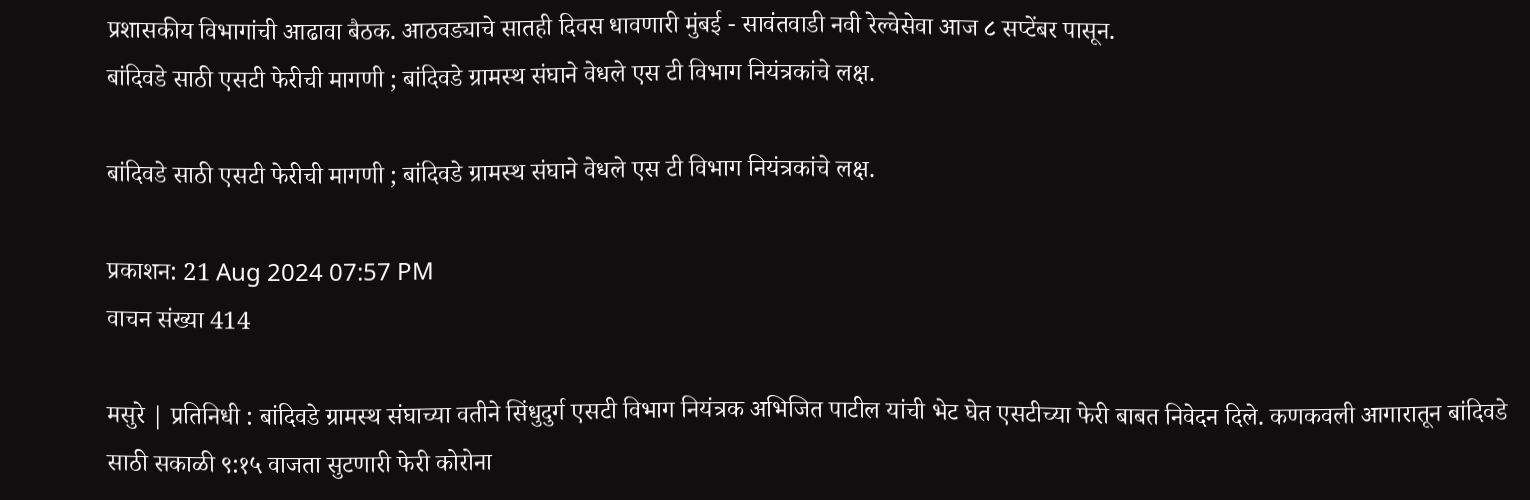प्रशासकीय विभागांची आढावा बैठक. आठवड्याचे सातही दिवस धावणारी मुंबई - सावंतवाडी नवी रेल्वेसेवा आज ८ सप्टेंबर पासून.
बांदिवडे साठी एसटी फेरीची मागणी ; बांदिवडे ग्रामस्थ संघाने वेधले एस टी विभाग नियंत्रकांचे लक्ष.

बांदिवडे साठी एसटी फेरीची मागणी ; बांदिवडे ग्रामस्थ संघाने वेधले एस टी विभाग नियंत्रकांचे लक्ष.

प्रकाशन: 21 Aug 2024 07:57 PM
वाचन संख्या 414

मसुरे | प्रतिनिधी : बांदिवडे ग्रामस्थ संघाच्या वतीने सिंधुदुर्ग एसटी विभाग नियंत्रक अभिजित पाटील यांची भेट घेत एसटीच्या फेरी बाबत निवेदन दिले. कणकवली आगारातून बांदिवडे साठी सकाळी ९:१५ वाजता सुटणारी फेरी कोरोना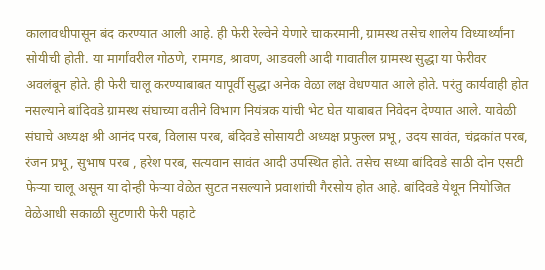कालावधीपासून बंद करण्यात आली आहे. ही फेरी रेल्वेने येणारे चाकरमानी, ग्रामस्थ तसेच शालेय विध्यार्थ्यांना सोयीची होती. या मार्गांवरील गोठणे, रामगड, श्रावण, आडवली आदी गावातील ग्रामस्थ सुद्धा या फेरीवर अवलंबून होते. ही फेरी चालू करण्याबाबत यापूर्वी सुद्धा अनेक वेळा लक्ष वेधण्यात आले होते. परंतु कार्यवाही होत नसल्याने बांदिवडे ग्रामस्थ संघाच्या वतीने विभाग नियंत्रक यांची भेट घेत याबाबत निवेदन देण्यात आले. यावेळी संघाचे अध्यक्ष श्री आनंद परब, विलास परब, बंदिवडे सोसायटी अध्यक्ष प्रफुल्ल प्रभू, उदय सावंत, चंद्रकांत परब, रंजन प्रभू, सुभाष परब , हरेश परब, सत्यवान सावंत आदी उपस्थित होते. तसेच सध्या बांदिवडे साठी दोन एसटी फेऱ्या चालू असून या दोन्ही फेऱ्या वेळेत सुटत नसल्याने प्रवाशांची गैरसोय होत आहे. बांदिवडे येथून नियोजित वेळेआधी सकाळी सुटणारी फेरी पहाटे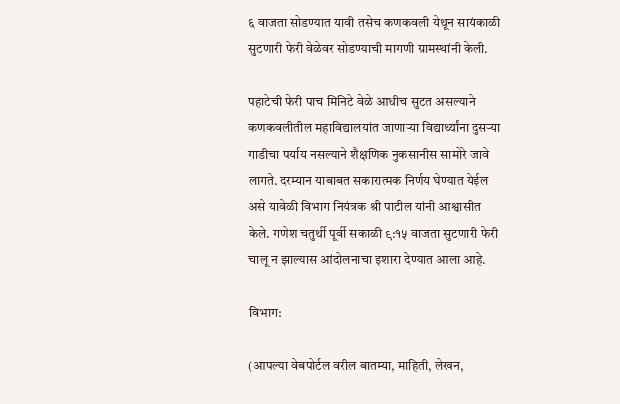६ वाजता सोडण्यात यावी तसेच कणकवली येथून सायंकाळी सुटणारी फेरी वेळेवर सोडण्याची मागणी ग्रामस्थांनी केली.

पहाटेची फेरी पाच मिनिटे वेळे आधीच सुटत असल्याने कणकवलीतील महाविद्यालयांत जाणाऱ्या विद्यार्थ्यांना दुसऱ्या गाडीचा पर्याय नसल्याने शैक्षणिक नुकसानीस सामोरे जावे लागते. दरम्यान याबाबत सकारात्मक निर्णय घेण्यात येईल असे यावेळी विभाग नियंत्रक श्री पाटील यांनी आश्वासीत केले. गणेश चतुर्थी पूर्वी सकाळी ९:१५ वाजता सुटणारी फेरी चालू न झाल्यास आंदोलनाचा इशारा देण्यात आला आहे.

विभाग:

(आपल्या वेबपोर्टल वरील बातम्या, माहिती, लेखन,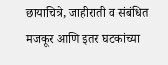छायाचित्रे, जाहीराती व संबंधित मजकूर आणि इतर घटकांच्या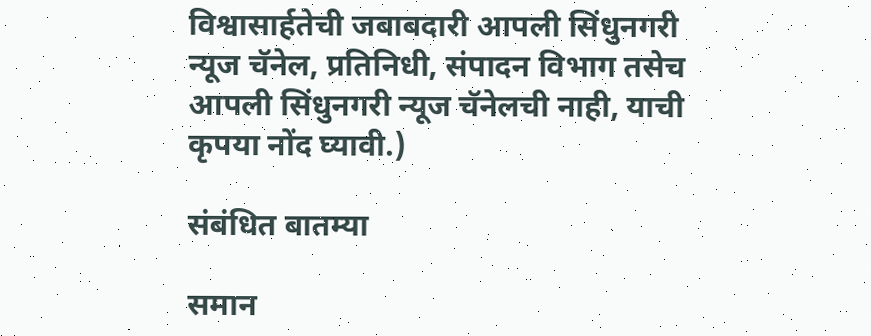विश्वासार्हतेची जबाबदारी आपली सिंधुनगरी न्यूज चॅनेल, प्रतिनिधी, संपादन विभाग तसेच आपली सिंधुनगरी न्यूज चॅनेलची नाही, याची कृपया नोंद घ्यावी.)

संबंधित बातम्या

समान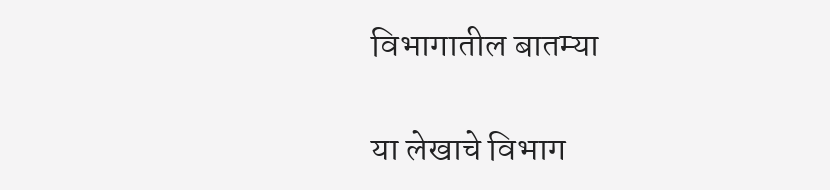विभागातील बातम्या

या लेखाचे विभाग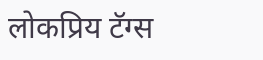लोकप्रिय टॅग्स